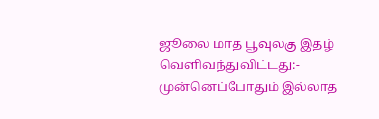ஜூலை மாத பூவுலகு இதழ் வெளிவந்துவிட்டது:-
முன்னெப்போதும் இல்லாத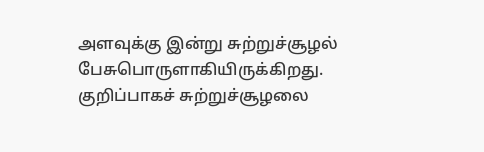அளவுக்கு இன்று சுற்றுச்சூழல் பேசுபொருளாகியிருக்கிறது. குறிப்பாகச் சுற்றுச்சூழலை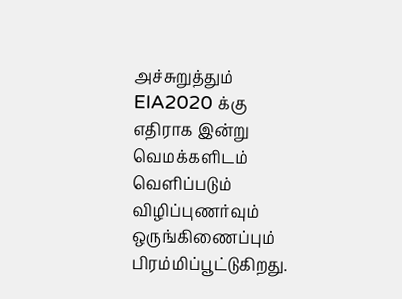அச்சுறுத்தும் EIA2020 க்கு எதிராக இன்று வெமக்களிடம் வெளிப்படும் விழிப்புணர்வும் ஒருங்கிணைப்பும் பிரம்மிப்பூட்டுகிறது.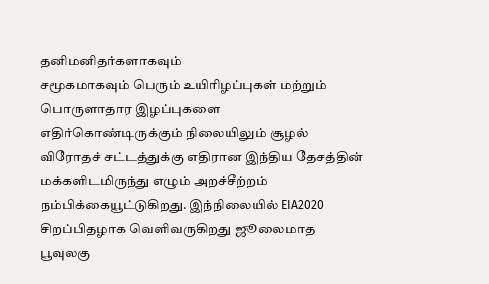தனிமனிதர்களாகவும்
சமூகமாகவும் பெரும் உயிரிழப்புகள் மற்றும் பொருளாதார இழப்புகளை எதிர்கொண்டிருக்கும் நிலையிலும் சூழல் விரோதச் சட்டத்துக்கு எதிரான இந்திய தேசத்தின் மக்களிடமிருந்து எழும் அறச்சீற்றம் நம்பிக்கையூட்டுகிறது. இந்நிலையில் EIA2020 சிறப்பிதழாக வெளிவருகிறது ஜூலைமாத பூவுலகு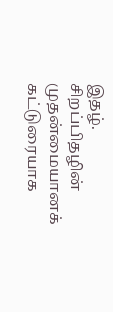இதழ்.
சிறப்பிதழின்
முதன்மையானக் கட்டுரையாக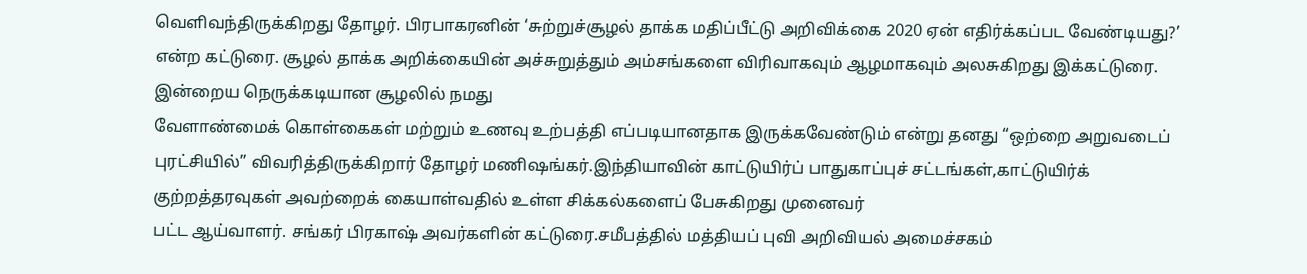வெளிவந்திருக்கிறது தோழர். பிரபாகரனின் ‘சுற்றுச்சூழல் தாக்க மதிப்பீட்டு அறிவிக்கை 2020 ஏன் எதிர்க்கப்பட வேண்டியது?’ என்ற கட்டுரை. சூழல் தாக்க அறிக்கையின் அச்சுறுத்தும் அம்சங்களை விரிவாகவும் ஆழமாகவும் அலசுகிறது இக்கட்டுரை.
இன்றைய நெருக்கடியான சூழலில் நமது
வேளாண்மைக் கொள்கைகள் மற்றும் உணவு உற்பத்தி எப்படியானதாக இருக்கவேண்டும் என்று தனது “ஒற்றை அறுவடைப் புரட்சியில்” விவரித்திருக்கிறார் தோழர் மணிஷங்கர்.இந்தியாவின் காட்டுயிர்ப் பாதுகாப்புச் சட்டங்கள்,காட்டுயிர்க் குற்றத்தரவுகள் அவற்றைக் கையாள்வதில் உள்ள சிக்கல்களைப் பேசுகிறது முனைவர்
பட்ட ஆய்வாளர். சங்கர் பிரகாஷ் அவர்களின் கட்டுரை.சமீபத்தில் மத்தியப் புவி அறிவியல் அமைச்சகம்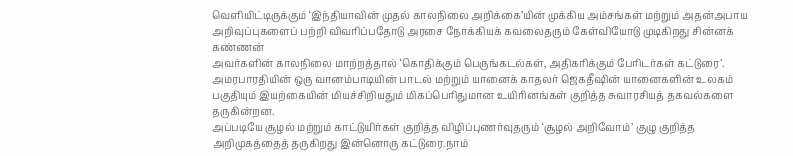வெளியிட்டிருக்கும் ‘இந்தியாவின் முதல் காலநிலை அறிக்கை’யின் முக்கிய அம்சங்கள் மற்றும் அதன்அபாய அறிவுப்புகளைப் பற்றி விவரிப்பதோடு அரசை நோக்கியக் கவலைதரும் கேள்வியோடு முடிகிறது சின்னக் கண்ணன்
அவர்களின் காலநிலை மாற்றத்தால் ‘கொதிக்கும் பெருங்கடல்கள், அதிகரிக்கும் பேரிடர்கள் கட்டுரை’.
அமரபாரதியின் ஒரு வானம்பாடியின் பாடல் மற்றும் யானைக் காதலர் ஜெகதீஷின் யானைகளின் உலகம் பகுதியும் இயற்கையின் மியச்சிறியதும் மிகப்பெரிதுமான உயிரினங்கள் குறித்த சுவாரசியத் தகவல்களை தருகின்றன.
அப்படியே சூழல் மற்றும் காட்டுயிர்கள் குறித்த விழிப்புணர்வுதரும் ‘சூழல் அறிவோம்’ குழு குறித்த அறிமுகத்தைத் தருகிறது இன்னொரு கட்டுரை.நாம்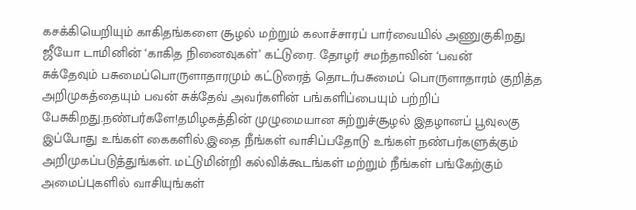கசக்கியெறியும் காகிதங்களை சூழல் மற்றும் கலாச்சாரப் பார்வையில் அணுகுகிறது ஜீயோ டாமினின் ‘காகித நினைவுகள்’ கட்டுரை. தோழர் சமந்தாவின் ‘பவன்
சுக்தேவும் பசுமைப்பொருளாதாரமும் கட்டுரைத் தொடர்பசுமைப் பொருளாதாரம் குறித்த அறிமுகத்தையும் பவன் சுக்தேவ் அவர்களின் பங்களிப்பையும் பற்றிப் பேசுகிறது.நண்பர்களே!தமிழகத்தின் முழுமையான சுற்றுச்சூழல் இதழானப் பூவுலகு இப்போது உங்கள் கைகளில்.இதை நீங்கள் வாசிப்பதோடு உங்கள் நண்பர்களுக்கும்
அறிமுகப்படுத்துங்கள். மட்டுமின்றி கல்விக்கூடங்கள் மற்றும் நீங்கள் பங்கேற்கும் அமைப்புகளில் வாசியுங்கள்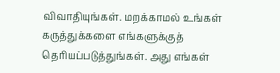விவாதியுங்கள். மறக்காமல் உங்கள் கருத்துக்களை எங்களுக்குத் தெரியப்படுத்துங்கள். அது எங்கள்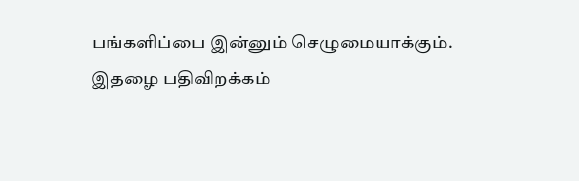பங்களிப்பை இன்னும் செழுமையாக்கும்.
இதழை பதிவிறக்கம்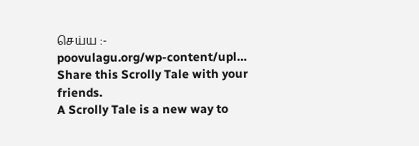செய்ய :-
poovulagu.org/wp-content/upl…
Share this Scrolly Tale with your friends.
A Scrolly Tale is a new way to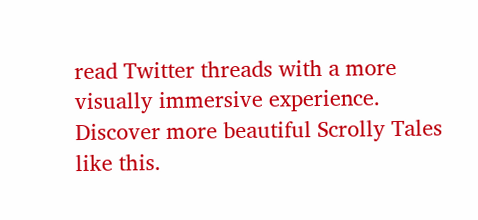read Twitter threads with a more visually immersive experience.
Discover more beautiful Scrolly Tales like this.